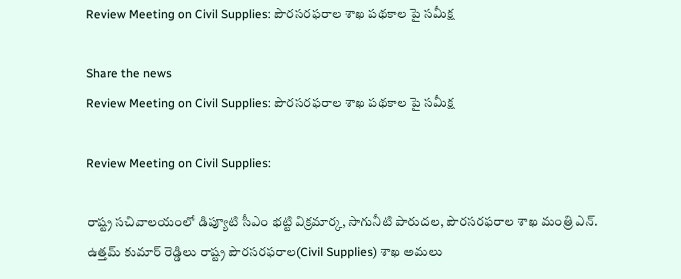Review Meeting on Civil Supplies: పౌర‌స‌ర‌ఫ‌రాల శాఖ ప‌థ‌కాల పై స‌మీక్ష

Share the news
Review Meeting on Civil Supplies: పౌర‌స‌ర‌ఫ‌రాల శాఖ ప‌థ‌కాల పై స‌మీక్ష

Review Meeting on Civil Supplies:

రాష్ట్ర స‌చివాలయంలో డిప్యూటి సీఎం భ‌ట్టి విక్ర‌మార్క‌, సాగునీటి పారుద‌ల‌, పౌర‌స‌ర‌ఫ‌రాల శాఖ మంత్రి ఎన్‌. ఉత్త‌మ్ కుమార్ రెడ్డిలు రాష్ట్ర పౌర‌స‌ర‌ఫ‌రాల(Civil Supplies) శాఖ అమ‌లు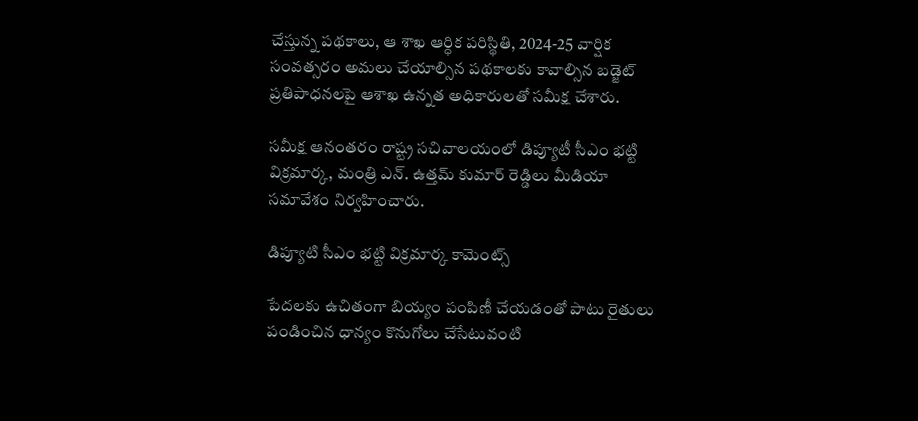చేస్తున్న ప‌థ‌కాలు, ఆ శాఖ ఆర్ధిక ప‌రిస్థితి, 2024-25 వార్షిక సంవ‌త్స‌రం అమ‌లు చేయాల్సిన ప‌థ‌కాల‌కు కావాల్సిన బ‌డ్జెట్ ప్ర‌తిపాధ‌న‌ల‌పై ఆశాఖ ఉన్న‌త అధికారుల‌తో స‌మీక్ష చేశారు.

సమీక్ష ఆనంత‌రం రాష్ట్ర స‌చివాల‌యంలో డిప్యూటీ సీఎం భ‌ట్టి విక్ర‌మార్క‌, మంత్రి ఎన్‌. ఉత్త‌మ్ కుమార్ రెడ్డిలు మీడియా స‌మావేశం నిర్వ‌హించారు.

డిప్యూటి సీఎం భ‌ట్టి విక్ర‌మార్క కామెంట్స్‌

పేద‌ల‌కు ఉచితంగా బియ్యం పంపిణీ చేయ‌డంతో పాటు రైతులు పండించిన ధాన్యం కొనుగోలు చేసేటువంటి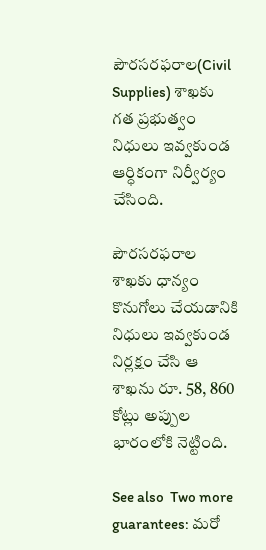పౌర‌స‌ర‌ఫ‌రాల(Civil Supplies) శాఖకు గ‌త ప్ర‌భుత్వం నిధులు ఇవ్వ‌కుండ‌ ఆర్ధికంగా నిర్వీర్యం చేసింది.

పౌర‌స‌ర‌ఫ‌రాల శాఖ‌కు ధాన్యం కొనుగోలు చేయ‌డానికి నిధులు ఇవ్వ‌కుండ నిర్ల‌క్షం చేసి ఆ శాఖ‌ను రూ. 58, 860 కోట్లు అప్పుల భారంలోకి నెట్టింది.

See also  Two more guarantees: మరో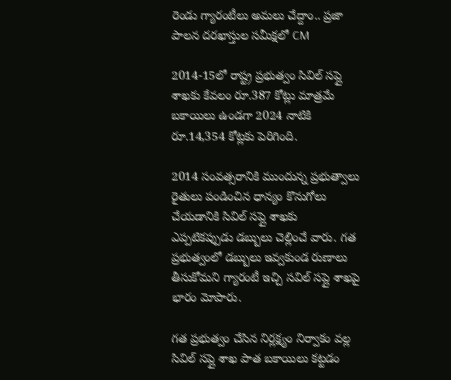రెండు గ్యారంటీలు అమలు చేద్దాం.. ప్రజా పాలన దరఖాస్తుల సమీక్షలో CM

2014-15లో రాష్ట్ర ప్ర‌భుత్వం సివిల్ స‌ప్లై శాఖ‌కు కేవ‌లం రూ.387 కోట్లు మాత్ర‌మే బ‌కాయిలు ఉండ‌గా 2024 నాటికి రూ.14,354 కోట్లకు పెరిగింది.

2014 సంవ‌త్సరానికి ముందున్న ప్ర‌భుత్వాలు రైతులు పండించిన ధాన్యం కొనుగోలు చేయ‌డానికి సివిల్ స‌ప్లై శాఖ‌కు ఎప్పటికప్పుడు డబ్బులు చెల్లించే వారు. గ‌త ప్ర‌భుత్వంలో డ‌బ్బులు ఇవ్వ‌కుండ రుణాలు తీసుకోమ‌ని గ్యారంటీ ఇచ్చి స‌విల్ స‌ప్లై శాఖ‌పై భారం మోపారు.

గ‌త ప్ర‌భుత్వం చేసిన నిర్ల‌క్ష్యం నిర్వాకం వ‌ల్ల సివిల్ స‌ప్లై శాఖ పాత బకాయిలు కట్టడం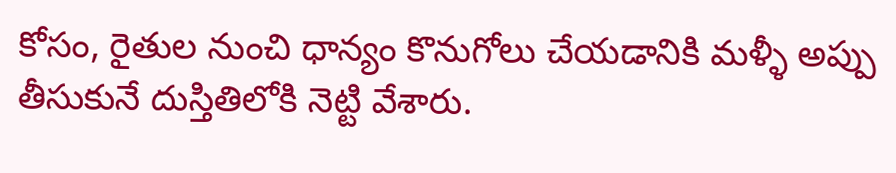కోసం, రైతుల నుంచి ధాన్యం కొనుగోలు చేయడానికి మళ్ళీ అప్పు తీసుకునే దుస్తితిలోకి నెట్టి వేశారు.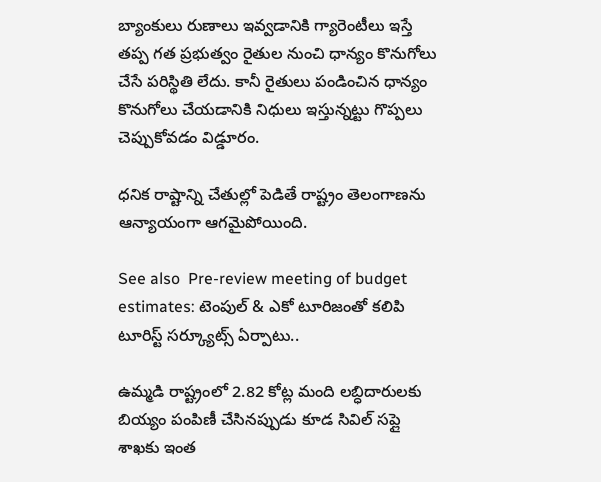బ్యాంకులు రుణాలు ఇవ్వ‌డానికి గ్యారెంటీలు ఇస్తే తప్ప గ‌త ప్ర‌భుత్వం రైతుల నుంచి ధాన్యం కొనుగోలు చేసే పరిస్థితి లేదు. కానీ రైతులు పండించిన ధాన్యం కొనుగోలు చేయ‌డానికి నిధులు ఇస్తున్న‌ట్టు గొప్ప‌లు చెప్పుకోవ‌డం విడ్డూరం.

ధనిక రాష్టాన్ని చేతుల్లో పెడితే రాష్ట్రం తెలంగాణ‌ను ఆన్యాయంగా ఆగ‌మైపోయింది.

See also  Pre-review meeting of budget estimates: టెంపుల్ & ఎకో టూరిజంతో కలిపి టూరిస్ట్ సర్క్యూట్స్ ఏర్పాటు..

ఉమ్మ‌డి రాష్ట్రంలో 2.82 కోట్ల మంది ల‌బ్ధిదారుల‌కు బియ్యం పంపిణీ చేసిన‌ప్పుడు కూడ సివిల్ స‌ప్లై శాఖ‌కు ఇంత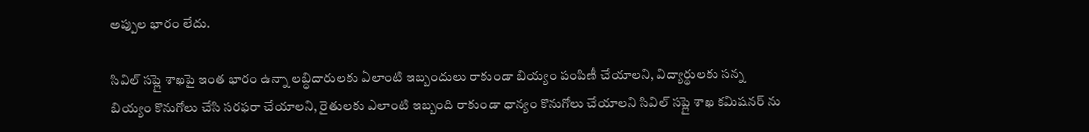అప్పుల‌ భారం లేదు.

సివిల్ స‌ప్లై శాఖ‌పై ఇంత భారం ఉన్నా లబ్ధిదారులకు ఏలాంటి ఇబ్బందులు రాకుండా బియ్యం పంపిణీ చేయాల‌ని, విద్యార్థులకు స‌న్న బియ్యం కొనుగోలు చేసి స‌ర‌ఫ‌రా చేయాల‌ని, రైతులకు ఎలాంటి ఇబ్బంది రాకుండా ధాన్యం కొనుగోలు చేయాల‌ని సివిల్ సప్లై శాఖ కమిషనర్ ను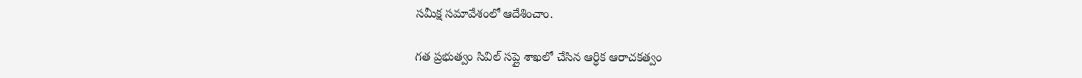స‌మీక్ష స‌మావేశంలో ఆదేశించాం.

గ‌త ప్ర‌భుత్వం సివిల్ స‌ప్లై శాఖ‌లో చేసిన ఆర్ధిక ఆరాచ‌క‌త్వం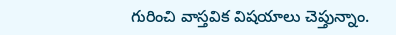గురించి వాస్త‌విక విష‌యాలు చెప్తున్నాం.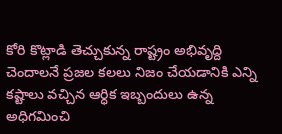కోరి కొట్లాడి తెచ్చుకున్న రాష్ట్రం అభివృద్ది చెందాల‌నే ప్ర‌జ‌ల క‌ల‌లు నిజం చేయ‌డానికి ఎన్ని కష్టాలు వ‌చ్చిన ఆర్ధిక ఇబ్బందులు ఉన్న‌ అధిగ‌మించి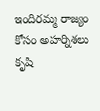ఇందిరమ్మ రాజ్యం కోసం అహర్నిశలు కృషి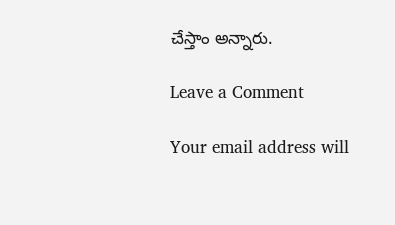చేస్తాం అన్నారు.

Leave a Comment

Your email address will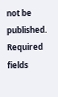not be published. Required fields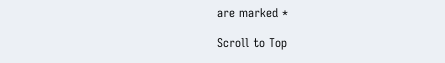are marked *

Scroll to Top